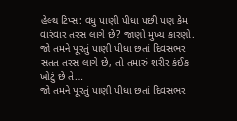હેલ્થ ટિપ્સ: વધુ પાણી પીધા પછી પણ કેમ વારંવાર તરસ લાગે છે? જાણો મુખ્ય કારણો.
જો તમને પૂરતું પાણી પીધા છતાં દિવસભર સતત તરસ લાગે છે, તો તમારું શરીર કંઈક ખોટું છે તે…
જો તમને પૂરતું પાણી પીધા છતાં દિવસભર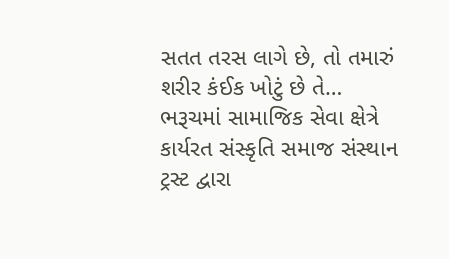સતત તરસ લાગે છે, તો તમારું શરીર કંઈક ખોટું છે તે…
ભરૂચમાં સામાજિક સેવા ક્ષેત્રે કાર્યરત સંસ્કૃતિ સમાજ સંસ્થાન ટ્રસ્ટ દ્વારા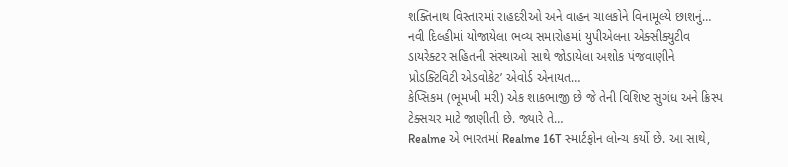શક્તિનાથ વિસ્તારમાં રાહદરીઓ અને વાહન ચાલકોને વિનામૂલ્યે છાશનું…
નવી દિલ્હીમાં યોજાયેલા ભવ્ય સમારોહમાં યુપીએલના એક્સીક્યુટીવ ડાયરેક્ટર સહિતની સંસ્થાઓ સાથે જોડાયેલા અશોક પંજવાણીને પ્રોડક્ટિવિટી એડવોકેટ’ એવોર્ડ એનાયત…
કેપ્સિકમ (ભૂમખી મરી) એક શાકભાજી છે જે તેની વિશિષ્ટ સુગંધ અને ક્રિસ્પ ટેક્સચર માટે જાણીતી છે. જ્યારે તે…
Realme એ ભારતમાં Realme 16T સ્માર્ટફોન લોન્ચ કર્યો છે. આ સાથે,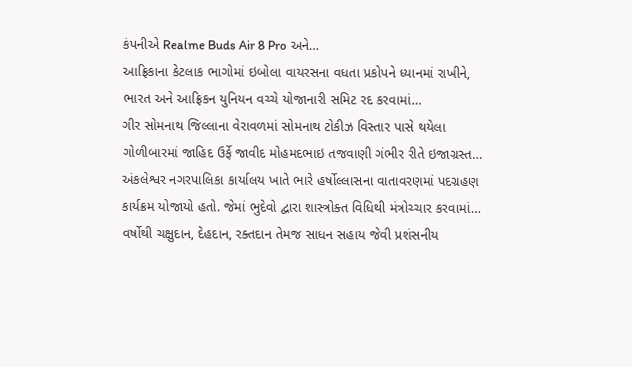કંપનીએ Realme Buds Air 8 Pro અને…
આફ્રિકાના કેટલાક ભાગોમાં ઇબોલા વાયરસના વધતા પ્રકોપને ધ્યાનમાં રાખીને, ભારત અને આફ્રિકન યુનિયન વચ્ચે યોજાનારી સમિટ રદ કરવામાં…
ગીર સોમનાથ જિલ્લાના વેરાવળમાં સોમનાથ ટોકીઝ વિસ્તાર પાસે થયેલા ગોળીબારમાં જાહિદ ઉર્ફે જાવીદ મોહમદભાઇ તજવાણી ગંભીર રીતે ઇજાગ્રસ્ત…
અંકલેશ્વર નગરપાલિકા કાર્યાલય ખાતે ભારે હર્ષોલ્લાસના વાતાવરણમાં પદગ્રહણ કાર્યક્રમ યોજાયો હતો. જેમાં ભુદેવો દ્વારા શાસ્ત્રોક્ત વિધિથી મંત્રોચ્ચાર કરવામાં…
વર્ષોથી ચક્ષુદાન, દેહદાન, રક્તદાન તેમજ સાધન સહાય જેવી પ્રશંસનીય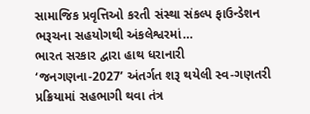સામાજિક પ્રવૃત્તિઓ કરતી સંસ્થા સંકલ્પ ફાઉન્ડેશન ભરૂચના સહયોગથી અંકલેશ્વરમાં…
ભારત સરકાર દ્વારા હાથ ધરાનારી ‘જનગણના-2027’ અંતર્ગત શરૂ થયેલી સ્વ-ગણતરી પ્રક્રિયામાં સહભાગી થવા તંત્ર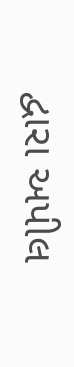દ્વારા અપીલ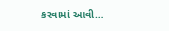કરવામાં આવી…